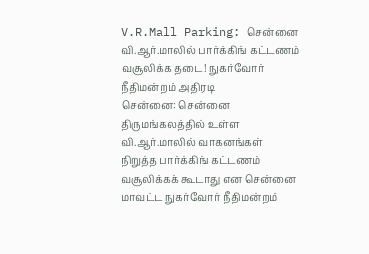V.R.Mall Parking: சென்னை வி.ஆர்.மாலில் பார்க்கிங் கட்டணம் வசூலிக்க தடை! நுகர்வோர் நீதிமன்றம் அதிரடி
சென்னை: சென்னை திருமங்கலத்தில் உள்ள வி.ஆர்.மாலில் வாகனங்கள் நிறுத்த பார்க்கிங் கட்டணம் வசூலிக்கக் கூடாது என சென்னை மாவட்ட நுகர்வோர் நீதிமன்றம்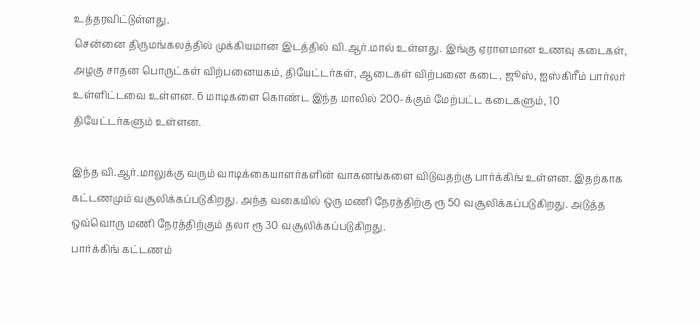உத்தரவிட்டுள்ளது.
சென்னை திருமங்கலத்தில் முக்கியமான இடத்தில் வி.ஆர்.மால் உள்ளது. இங்கு ஏராளமான உணவு கடைகள், அழகு சாதன பொருட்கள் விற்பனையகம், தியேட்டர்கள், ஆடைகள் விற்பனை கடை, ஜூஸ், ஐஸ்கிரீம் பார்லர் உள்ளிட்டவை உள்ளன. 6 மாடிகளை கொண்ட இந்த மாலில் 200-க்கும் மேற்பட்ட கடைகளும், 10 தியேட்டர்களும் உள்ளன.

இந்த வி.ஆர்.மாலுக்கு வரும் வாடிக்கையாளர்களின் வாகனங்களை விடுவதற்கு பார்க்கிங் உள்ளன. இதற்காக கட்டணமும் வசூலிக்கப்படுகிறது. அந்த வகையில் ஒரு மணி நேரத்திற்கு ரூ 50 வசூலிக்கப்படுகிறது. அடுத்த ஒவ்வொரு மணி நேரத்திற்கும் தலா ரூ 30 வசூலிக்கப்படுகிறது.
பார்க்கிங் கட்டணம்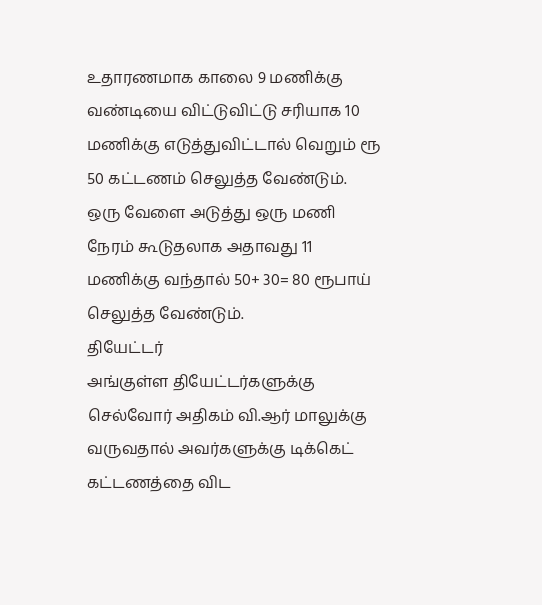உதாரணமாக காலை 9 மணிக்கு வண்டியை விட்டுவிட்டு சரியாக 10 மணிக்கு எடுத்துவிட்டால் வெறும் ரூ 50 கட்டணம் செலுத்த வேண்டும். ஒரு வேளை அடுத்து ஒரு மணி நேரம் கூடுதலாக அதாவது 11 மணிக்கு வந்தால் 50+ 30= 80 ரூபாய் செலுத்த வேண்டும்.
தியேட்டர்
அங்குள்ள தியேட்டர்களுக்கு செல்வோர் அதிகம் வி.ஆர் மாலுக்கு வருவதால் அவர்களுக்கு டிக்கெட் கட்டணத்தை விட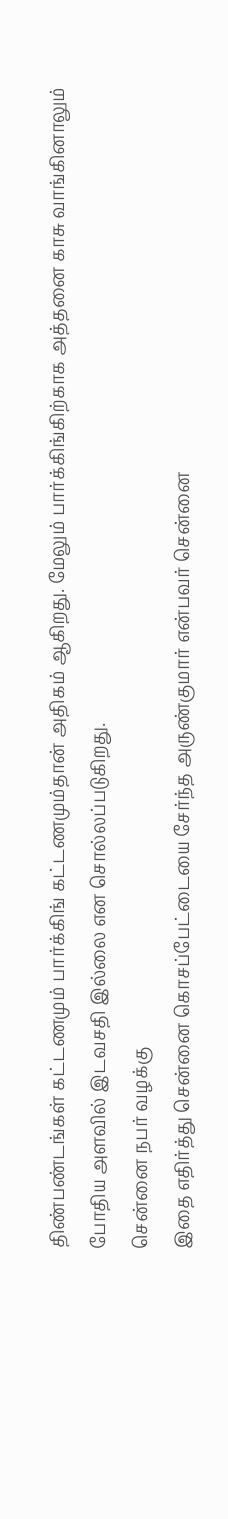திண்பண்டங்கள் கட்டணமும் பார்க்கிங் கட்டணமும்தான் அதிகம் ஆகிறது. மேலும் பார்க்கிங்கிற்காக அத்தனை காசு வாங்கினாலும் போதிய அளவில் இடவசதி இல்லை என சொல்லப்படுகிறது.
சென்னை நபர் வழக்கு
இதை எதிர்த்து சென்னை கொசப்பேட்டையை சேர்ந்த அருண்குமார் என்பவர் சென்னை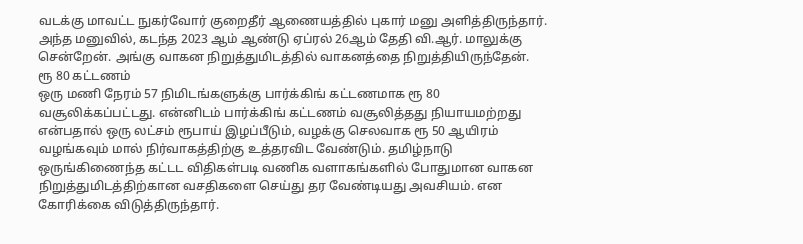வடக்கு மாவட்ட நுகர்வோர் குறைதீர் ஆணையத்தில் புகார் மனு அளித்திருந்தார். அந்த மனுவில், கடந்த 2023 ஆம் ஆண்டு ஏப்ரல் 26ஆம் தேதி வி.ஆர். மாலுக்கு சென்றேன். அங்கு வாகன நிறுத்துமிடத்தில் வாகனத்தை நிறுத்தியிருந்தேன்.
ரூ 80 கட்டணம்
ஒரு மணி நேரம் 57 நிமிடங்களுக்கு பார்க்கிங் கட்டணமாக ரூ 80 வசூலிக்கப்பட்டது. என்னிடம் பார்க்கிங் கட்டணம் வசூலித்தது நியாயமற்றது என்பதால் ஒரு லட்சம் ரூபாய் இழப்பீடும், வழக்கு செலவாக ரூ 50 ஆயிரம் வழங்கவும் மால் நிர்வாகத்திற்கு உத்தரவிட வேண்டும். தமிழ்நாடு ஒருங்கிணைந்த கட்டட விதிகள்படி வணிக வளாகங்களில் போதுமான வாகன நிறுத்துமிடத்திற்கான வசதிகளை செய்து தர வேண்டியது அவசியம். என கோரிக்கை விடுத்திருந்தார்.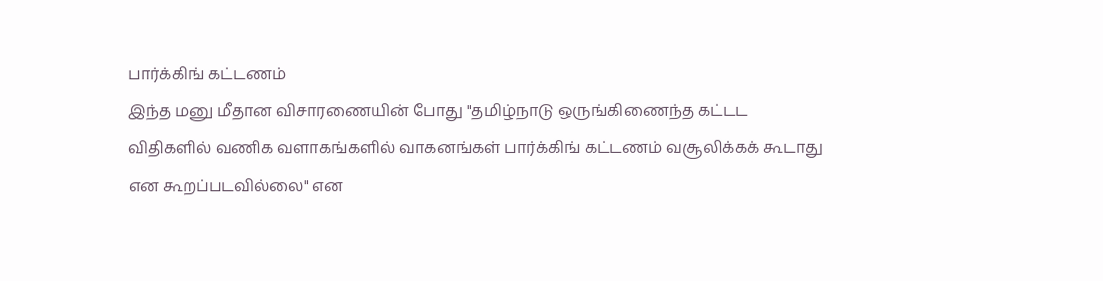பார்க்கிங் கட்டணம்
இந்த மனு மீதான விசாரணையின் போது "தமிழ்நாடு ஒருங்கிணைந்த கட்டட விதிகளில் வணிக வளாகங்களில் வாகனங்கள் பார்க்கிங் கட்டணம் வசூலிக்கக் கூடாது என கூறப்படவில்லை" என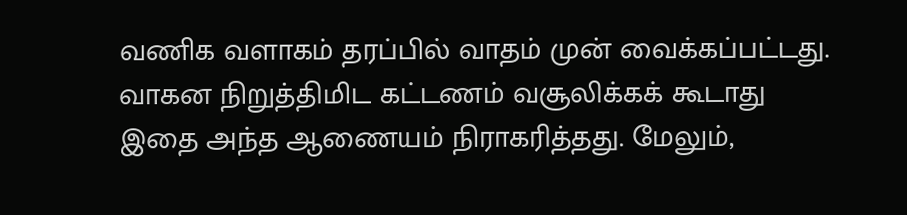வணிக வளாகம் தரப்பில் வாதம் முன் வைக்கப்பட்டது.
வாகன நிறுத்திமிட கட்டணம் வசூலிக்கக் கூடாது
இதை அந்த ஆணையம் நிராகரித்தது. மேலும்,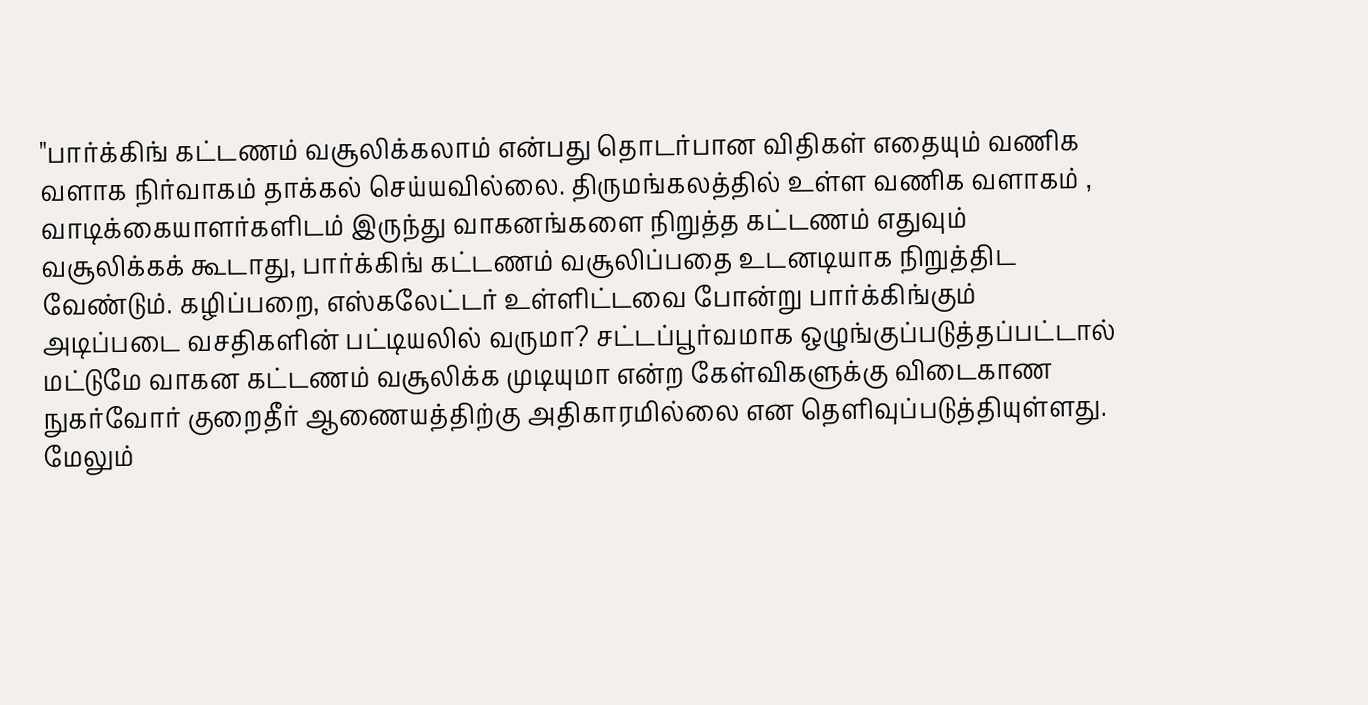"பார்க்கிங் கட்டணம் வசூலிக்கலாம் என்பது தொடர்பான விதிகள் எதையும் வணிக வளாக நிர்வாகம் தாக்கல் செய்யவில்லை. திருமங்கலத்தில் உள்ள வணிக வளாகம் , வாடிக்கையாளர்களிடம் இருந்து வாகனங்களை நிறுத்த கட்டணம் எதுவும் வசூலிக்கக் கூடாது, பார்க்கிங் கட்டணம் வசூலிப்பதை உடனடியாக நிறுத்திட வேண்டும். கழிப்பறை, எஸ்கலேட்டர் உள்ளிட்டவை போன்று பார்க்கிங்கும் அடிப்படை வசதிகளின் பட்டியலில் வருமா? சட்டப்பூர்வமாக ஒழுங்குப்படுத்தப்பட்டால் மட்டுமே வாகன கட்டணம் வசூலிக்க முடியுமா என்ற கேள்விகளுக்கு விடைகாண நுகர்வோர் குறைதீர் ஆணையத்திற்கு அதிகாரமில்லை என தெளிவுப்படுத்தியுள்ளது. மேலும்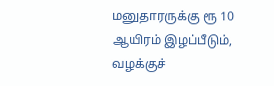மனுதாரருக்கு ரூ 10 ஆயிரம் இழப்பீடும், வழக்குச்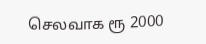செலவாக ரூ 2000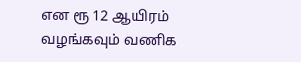என ரூ 12 ஆயிரம் வழங்கவும் வணிக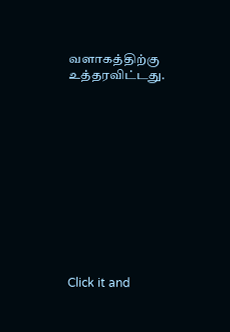வளாகத்திற்கு உத்தரவிட்டது.












Click it and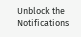Unblock the Notifications